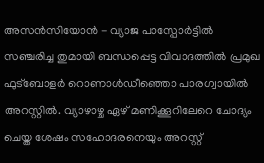അസൻസിയോൻ - വ്യാജ പാസ്പോർട്ടിൽ സഞ്ചരിച്ച തുമായി ബന്ധപ്പെട്ട വിവാദത്തിൽ പ്രമുഖ ഫുട്ബോളർ റൊണാൾഡീഞ്ഞൊ പാരഗ്വായിൽ അറസ്റ്റിൽ. വ്യാഴാഴ്ച ഏഴ് മണിക്കൂറിലേറെ ചോദ്യം ചെയ്ത ശേഷം സഹോദരനെയും അറസ്റ്റ്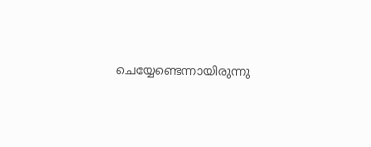ചെയ്യേണ്ടെന്നായിരുന്നു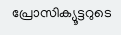പ്രോസിക്യൂട്ടറുടെ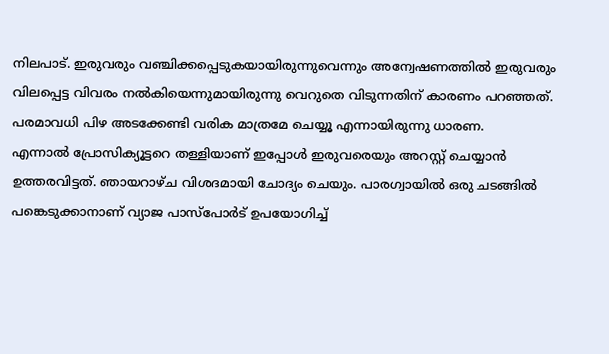നിലപാട്. ഇരുവരും വഞ്ചിക്കപ്പെടുകയായിരുന്നുവെന്നും അന്വേഷണത്തിൽ ഇരുവരും വിലപ്പെട്ട വിവരം നൽകിയെന്നുമായിരുന്നു വെറുതെ വിടുന്നതിന് കാരണം പറഞ്ഞത്. പരമാവധി പിഴ അടക്കേണ്ടി വരിക മാത്രമേ ചെയ്യൂ എന്നായിരുന്നു ധാരണ.
എന്നാൽ പ്രോസിക്യൂട്ടറെ തള്ളിയാണ് ഇപ്പോൾ ഇരുവരെയും അറസ്റ്റ് ചെയ്യാൻ ഉത്തരവിട്ടത്. ഞായറാഴ്ച വിശദമായി ചോദ്യം ചെയും. പാരഗ്വായിൽ ഒരു ചടങ്ങിൽ പങ്കെടുക്കാനാണ് വ്യാജ പാസ്പോർട് ഉപയോഗിച്ച്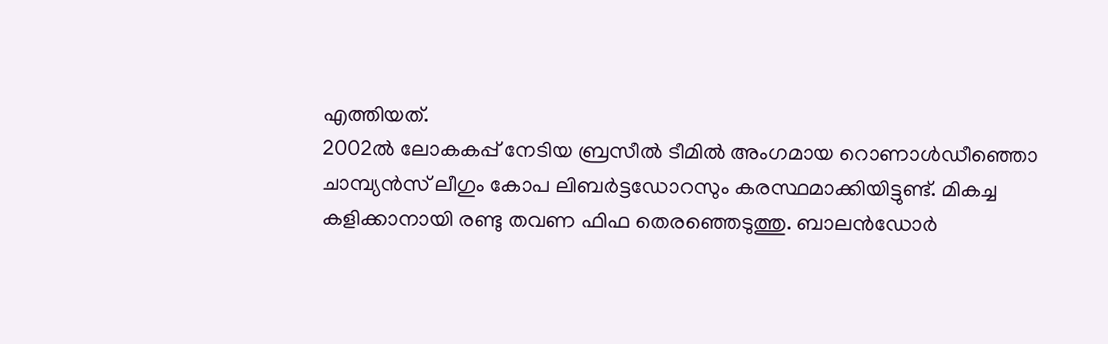എത്തിയത്.
2002ൽ ലോകകപ്പ് നേടിയ ബ്രസീൽ ടീമിൽ അംഗമായ റൊണാൾഡീഞ്ഞൊ ചാമ്പ്യൻസ് ലീഗും കോപ ലിബർട്ടഡോറസും കരസ്ഥമാക്കിയിട്ടുണ്ട്. മികച്ച കളിക്കാനായി രണ്ടു തവണ ഫിഫ തെരഞ്ഞെടുത്തു. ബാലൻഡോർ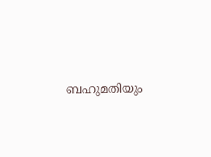ബഹുമതിയും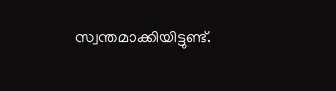സ്വന്തമാക്കിയിട്ടുണ്ട്.